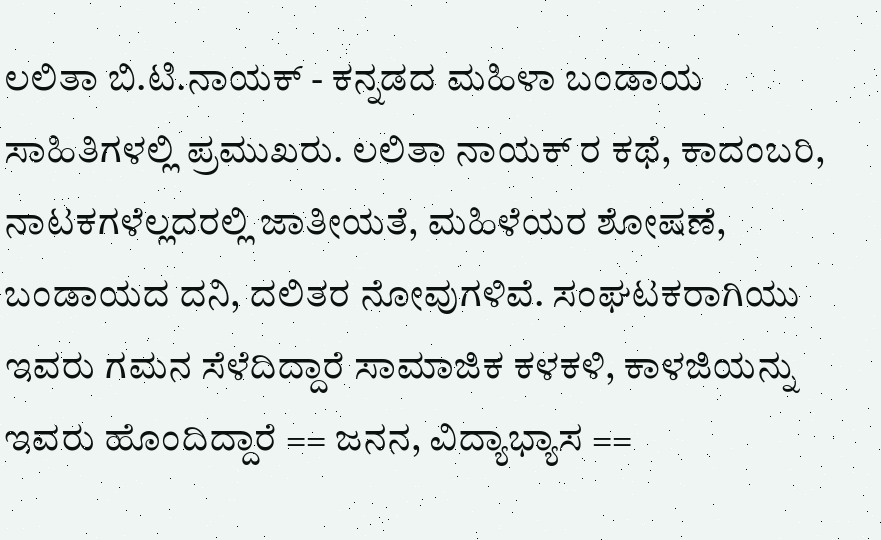ಲಲಿತಾ ಬಿ.ಟಿ.ನಾಯಕ್ - ಕನ್ನಡದ ಮಹಿಳಾ ಬಂಡಾಯ ಸಾಹಿತಿಗಳಲ್ಲಿ ಪ್ರಮುಖರು. ಲಲಿತಾ ನಾಯಕ್ ರ ಕಥೆ, ಕಾದಂಬರಿ, ನಾಟಕಗಳೆಲ್ಲದರಲ್ಲಿ ಜಾತೀಯತೆ, ಮಹಿಳೆಯರ ಶೋಷಣೆ, ಬಂಡಾಯದ ದನಿ, ದಲಿತರ ನೋವುಗಳಿವೆ. ಸಂಘಟಕರಾಗಿಯು ಇವರು ಗಮನ ಸೆಳೆದಿದ್ದಾರೆ ಸಾಮಾಜಿಕ ಕಳಕಳಿ, ಕಾಳಜಿಯನ್ನು ಇವರು ಹೊಂದಿದ್ದಾರೆ == ಜನನ, ವಿದ್ಯಾಭ್ಯಾಸ ==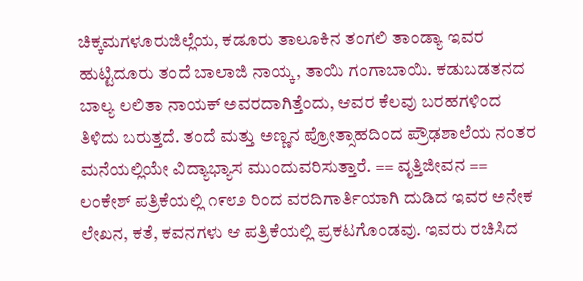ಚಿಕ್ಕಮಗಳೂರುಜಿಲ್ಲೆಯ, ಕಡೂರು ತಾಲೂಕಿನ ತಂಗಲಿ ತಾಂಡ್ಯಾ ಇವರ ಹುಟ್ಟಿದೂರು ತಂದೆ ಬಾಲಾಜಿ ನಾಯ್ಕ, ತಾಯಿ ಗಂಗಾಬಾಯಿ. ಕಡುಬಡತನದ ಬಾಲ್ಯ ಲಲಿತಾ ನಾಯಕ್ ಅವರದಾಗಿತ್ತೆಂದು, ಆವರ ಕೆಲವು ಬರಹಗಳಿಂದ ತಿಳಿದು ಬರುತ್ತದೆ. ತಂದೆ ಮತ್ತು ಅಣ್ಣನ ಪ್ರೋತ್ಸಾಹದಿಂದ ಪ್ರೌಢಶಾಲೆಯ ನಂತರ ಮನೆಯಲ್ಲಿಯೇ ವಿದ್ಯಾಭ್ಯಾಸ ಮುಂದುವರಿಸುತ್ತಾರೆ. == ವೃತ್ತಿಜೀವನ == ಲಂಕೇಶ್ ಪತ್ರಿಕೆಯಲ್ಲಿ ೧೯೮೨ ರಿಂದ ವರದಿಗಾರ್ತಿಯಾಗಿ ದುಡಿದ ಇವರ ಅನೇಕ ಲೇಖನ, ಕತೆ, ಕವನಗಳು ಆ ಪತ್ರಿಕೆಯಲ್ಲಿ ಪ್ರಕಟಗೊಂಡವು. ಇವರು ರಚಿಸಿದ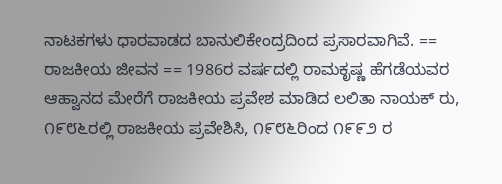ನಾಟಕಗಳು ಧಾರವಾಡದ ಬಾನುಲಿಕೇಂದ್ರದಿಂದ ಪ್ರಸಾರವಾಗಿವೆ. == ರಾಜಕೀಯ ಜೀವನ == 1986ರ ವರ್ಷದಲ್ಲಿ ರಾಮಕೃಷ್ಣ ಹೆಗಡೆಯವರ ಆಹ್ವಾನದ ಮೇರೆಗೆ ರಾಜಕೀಯ ಪ್ರವೇಶ ಮಾಡಿದ ಲಲಿತಾ ನಾಯಕ್ ರು, ೧೯೮೬ರಲ್ಲಿ ರಾಜಕೀಯ ಪ್ರವೇಶಿಸಿ, ೧೯೮೬ರಿಂದ ೧೯೯೨ ರ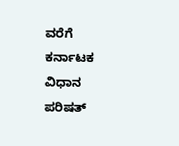ವರೆಗೆ ಕರ್ನಾಟಕ ವಿಧಾನ ಪರಿಷತ್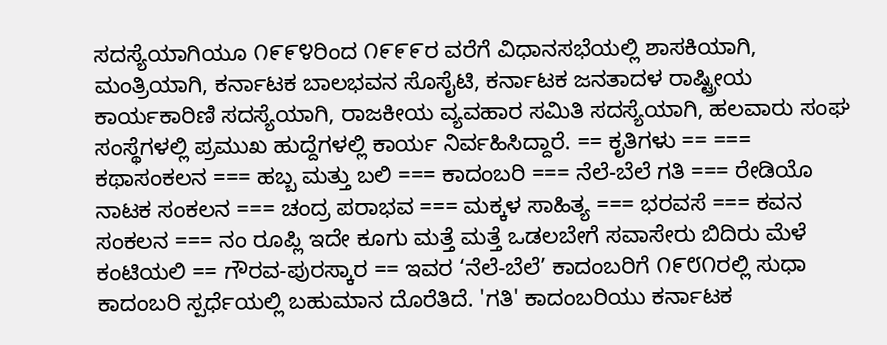ಸದಸ್ಯೆಯಾಗಿಯೂ ೧೯೯೪ರಿಂದ ೧೯೯೯ರ ವರೆಗೆ ವಿಧಾನಸಭೆಯಲ್ಲಿ ಶಾಸಕಿಯಾಗಿ, ಮಂತ್ರಿಯಾಗಿ, ಕರ್ನಾಟಕ ಬಾಲಭವನ ಸೊಸೈಟಿ, ಕರ್ನಾಟಕ ಜನತಾದಳ ರಾಷ್ಟ್ರೀಯ ಕಾರ್ಯಕಾರಿಣಿ ಸದಸ್ಯೆಯಾಗಿ, ರಾಜಕೀಯ ವ್ಯವಹಾರ ಸಮಿತಿ ಸದಸ್ಯೆಯಾಗಿ, ಹಲವಾರು ಸಂಘ ಸಂಸ್ಥೆಗಳಲ್ಲಿ ಪ್ರಮುಖ ಹುದ್ದೆಗಳಲ್ಲಿ ಕಾರ್ಯ ನಿರ್ವಹಿಸಿದ್ದಾರೆ. == ಕೃತಿಗಳು == === ಕಥಾಸಂಕಲನ === ಹಬ್ಬ ಮತ್ತು ಬಲಿ === ಕಾದಂಬರಿ === ನೆಲೆ-ಬೆಲೆ ಗತಿ === ರೇಡಿಯೊ ನಾಟಕ ಸಂಕಲನ === ಚಂದ್ರ ಪರಾಭವ === ಮಕ್ಕಳ ಸಾಹಿತ್ಯ === ಭರವಸೆ === ಕವನ ಸಂಕಲನ === ನಂ ರೂಪ್ಲಿ ಇದೇ ಕೂಗು ಮತ್ತೆ ಮತ್ತೆ ಒಡಲಬೇಗೆ ಸವಾಸೇರು ಬಿದಿರು ಮೆಳೆ ಕಂಟಿಯಲಿ == ಗೌರವ-ಪುರಸ್ಕಾರ == ಇವರ ‘ನೆಲೆ-ಬೆಲೆ’ ಕಾದಂಬರಿಗೆ ೧೯೮೧ರಲ್ಲಿ ಸುಧಾ ಕಾದಂಬರಿ ಸ್ಪರ್ಧೆಯಲ್ಲಿ ಬಹುಮಾನ ದೊರೆತಿದೆ. 'ಗತಿ' ಕಾದಂಬರಿಯು ಕರ್ನಾಟಕ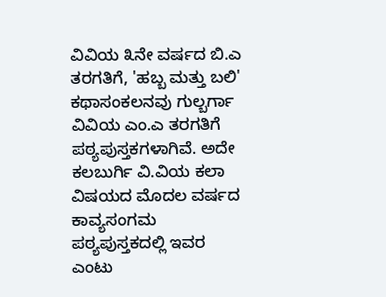ವಿವಿಯ ೩ನೇ ವರ್ಷದ ಬಿ.ಎ ತರಗತಿಗೆ, 'ಹಬ್ಬ ಮತ್ತು ಬಲಿ' ಕಥಾಸಂಕಲನವು ಗುಲ್ಬರ್ಗಾ ವಿವಿಯ ಎಂ.ಎ ತರಗತಿಗೆ ಪಠ್ಯಪುಸ್ತಕಗಳಾಗಿವೆ. ಅದೇ ಕಲಬುರ್ಗಿ ವಿ.ವಿಯ ಕಲಾ ವಿಷಯದ ಮೊದಲ ವರ್ಷದ ಕಾವ್ಯಸಂಗಮ ಪಠ್ಯಪುಸ್ತಕದಲ್ಲಿ ಇವರ ಎಂಟು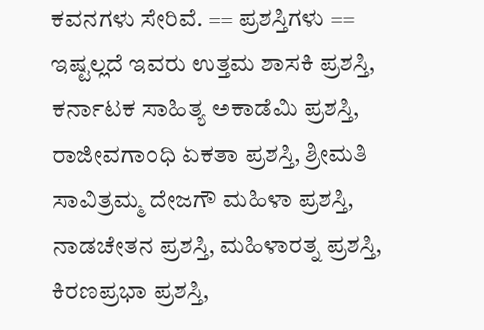ಕವನಗಳು ಸೇರಿವೆ. == ಪ್ರಶಸ್ತಿಗಳು == ಇಷ್ಟಲ್ಲದೆ ಇವರು ಉತ್ತಮ ಶಾಸಕಿ ಪ್ರಶಸ್ತಿ, ಕರ್ನಾಟಕ ಸಾಹಿತ್ಯ ಅಕಾಡೆಮಿ ಪ್ರಶಸ್ತಿ, ರಾಜೀವಗಾಂಧಿ ಏಕತಾ ಪ್ರಶಸ್ತಿ, ಶ್ರೀಮತಿ ಸಾವಿತ್ರಮ್ಮ ದೇಜಗೌ ಮಹಿಳಾ ಪ್ರಶಸ್ತಿ, ನಾಡಚೇತನ ಪ್ರಶಸ್ತಿ, ಮಹಿಳಾರತ್ನ ಪ್ರಶಸ್ತಿ, ಕಿರಣಪ್ರಭಾ ಪ್ರಶಸ್ತಿ,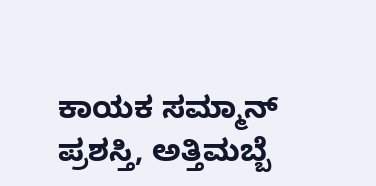ಕಾಯಕ ಸಮ್ಮಾನ್ ಪ್ರಶಸ್ತಿ, ಅತ್ತಿಮಬ್ಬೆ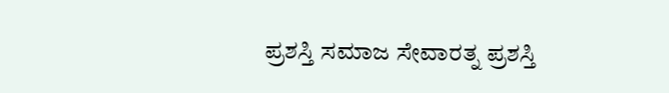ಪ್ರಶಸ್ತಿ ಸಮಾಜ ಸೇವಾರತ್ನ ಪ್ರಶಸ್ತಿ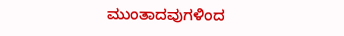ಮುಂತಾದವುಗಳಿಂದ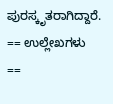ಪುರಸ್ಕೃತರಾಗಿದ್ದಾರೆ. == ಉಲ್ಲೇಖಗಳು ==